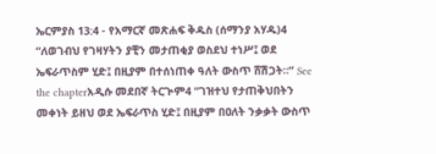ኤርምያስ 13:4 - የአማርኛ መጽሐፍ ቅዱስ (ሰማንያ አሃዱ)4 “ለወገብህ የገዛሃትን ያቺን መታጠቂያ ወስደህ ተነሥ፤ ወደ ኤፍራጥስም ሂድ፤ በዚያም በተሰነጠቀ ዓለት ውስጥ ሸሽጋት።” See the chapterአዲሱ መደበኛ ትርጒም4 “ገዝተህ የታጠቅህበትን መቀነት ይዘህ ወደ ኤፍራጥስ ሂድ፤ በዚያም በዐለት ንቃቃት ውስጥ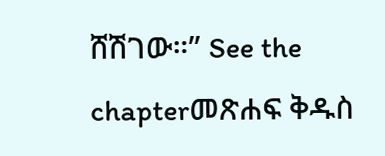ሸሽገው።” See the chapterመጽሐፍ ቅዱስ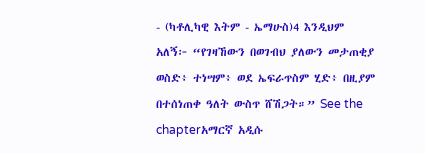- (ካቶሊካዊ እትም - ኤማሁስ)4 እንዲህም አለኝ፦ “የገዛኸውን በወገብህ ያለውን መታጠቂያ ወስድ፥ ተነሣም፥ ወደ ኤፍራጥስም ሂድ፥ በዚያም በተሰነጠቀ ዓለት ውስጥ ሸሽጋት።” See the chapterአማርኛ አዲሱ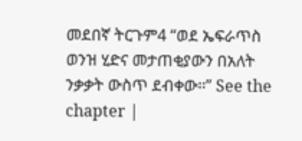መደበኛ ትርጉም4 “ወደ ኤፍራጥስ ወንዝ ሂድና መታጠቂያውን በአለት ንቃቃት ውስጥ ደብቀው።” See the chapter |